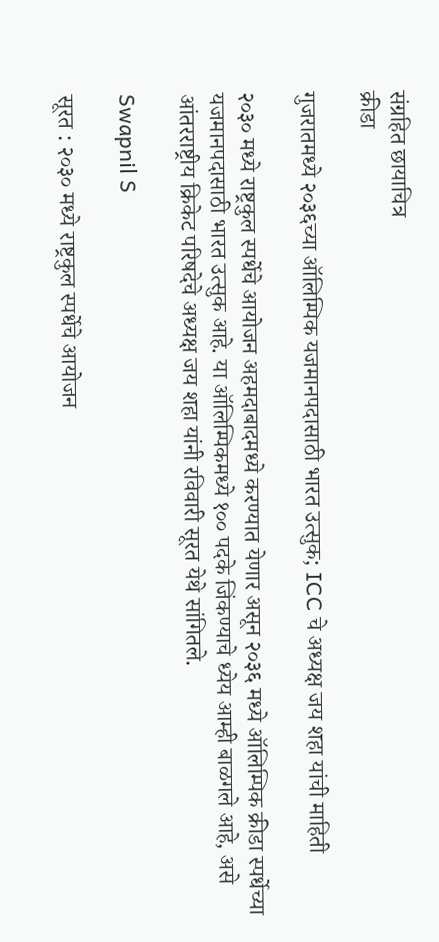संग्रहित छायाचित्र
क्रीडा

गुजरातमध्ये २०३६च्या ऑलिम्पिक यजमानपदासाठी भारत उत्सुक; ICC चे अध्यक्ष जय शहा यांची माहिती

२०३० मध्ये राष्ट्रकुल स्पर्धेचे आयोजन अहमदाबादमध्ये करण्यात येणार असून २०३६ मध्ये ऑलिम्पिक क्रीडा स्पर्धेच्या यजमानपदासाठी भारत उत्सुक आहे. या ऑलिम्पिकमध्ये १०० पदके जिंकण्याचे ध्येय आम्ही बाळगले आहे, असे आंतरराष्ट्रीय क्रिकेट परिषदेचे अध्यक्ष जय शहा यांनी रविवारी सूरत येथे सांगितले.

Swapnil S

सूरत : २०३० मध्ये राष्ट्रकुल स्पर्धेचे आयोजन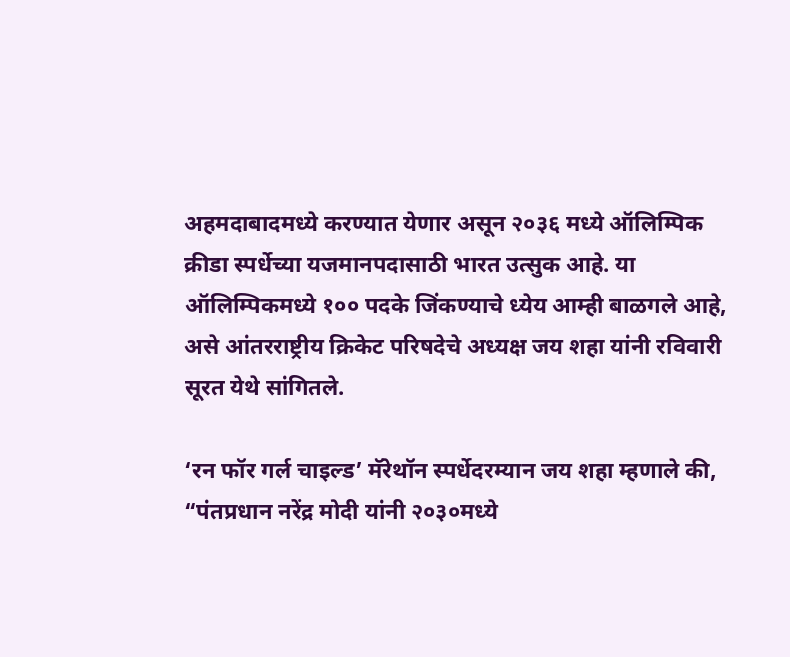अहमदाबादमध्ये करण्यात येणार असून २०३६ मध्ये ऑलिम्पिक क्रीडा स्पर्धेच्या यजमानपदासाठी भारत उत्सुक आहे. या ऑलिम्पिकमध्ये १०० पदके जिंकण्याचे ध्येय आम्ही बाळगले आहे, असे आंतरराष्ट्रीय क्रिकेट परिषदेचे अध्यक्ष जय शहा यांनी रविवारी सूरत येथे सांगितले.

‘रन फॉर गर्ल चाइल्ड’ मॅरेथॉन स्पर्धेदरम्यान जय शहा म्हणाले की, “पंतप्रधान नरेंद्र मोदी यांनी २०३०मध्ये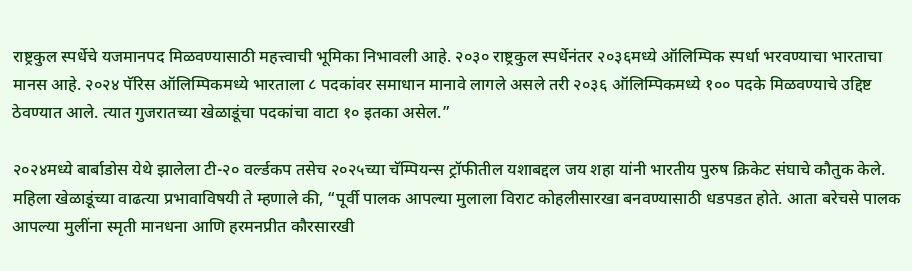राष्ट्रकुल स्पर्धेचे यजमानपद मिळवण्यासाठी महत्त्वाची भूमिका निभावली आहे. २०३० राष्ट्रकुल स्पर्धेनंतर २०३६मध्ये ऑलिम्पिक स्पर्धा भरवण्याचा भारताचा मानस आहे. २०२४ पॅरिस ऑलिम्पिकमध्ये भारताला ८ पदकांवर समाधान मानावे लागले असले तरी २०३६ ऑलिम्पिकमध्ये १०० पदके मिळवण्याचे उद्दिष्ट ठेवण्यात आले. त्यात गुजरातच्या खेळाडूंचा पदकांचा वाटा १० इतका असेल.”

२०२४मध्ये बार्बाडोस येथे झालेला टी-२० वर्ल्डकप तसेच २०२५च्या चॅम्पियन्स ट्रॉफीतील यशाबद्दल जय शहा यांनी भारतीय पुरुष क्रिकेट संघाचे कौतुक केले. महिला खेळाडूंच्या वाढत्या प्रभावाविषयी ते म्हणाले की, “पूर्वी पालक आपल्या मुलाला विराट कोहलीसारखा बनवण्यासाठी धडपडत होते. आता बरेचसे पालक आपल्या मुलींना स्मृती मानधना आणि हरमनप्रीत कौरसारखी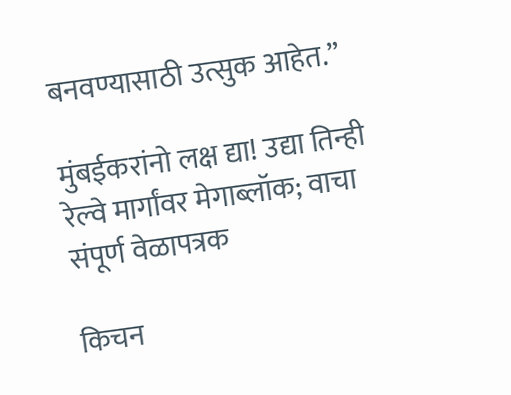बनवण्यासाठी उत्सुक आहेत.”

मुंबईकरांनो लक्ष द्या! उद्या तिन्ही रेल्वे मार्गांवर मेगाब्लॉक; वाचा संपूर्ण वेळापत्रक

किचन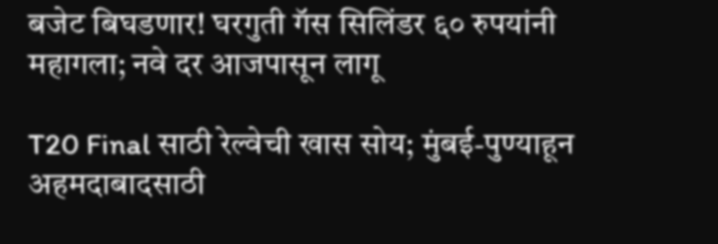बजेट बिघडणार! घरगुती गॅस सिलिंडर ६० रुपयांनी महागला; नवे दर आजपासून लागू

T20 Final साठी रेल्वेची खास सोय; मुंबई-पुण्याहून अहमदाबादसाठी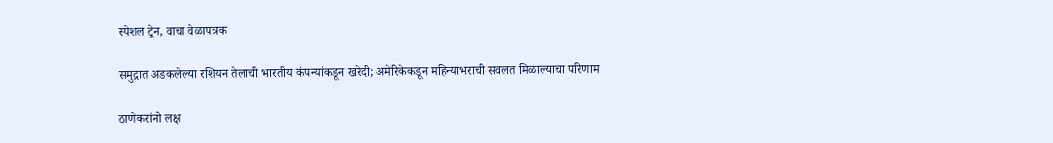स्पेशल ट्रेन, वाचा वेळापत्रक

समुद्रात अडकलेल्या रशियन तेलाची भारतीय कंपन्यांकडून खरेदी; अमेरिकेकडून महिन्याभराची सवलत मिळाल्याचा परिणाम

ठाणेकरांनो लक्ष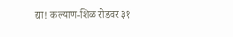द्या! कल्याण-शिळ रोडवर ३१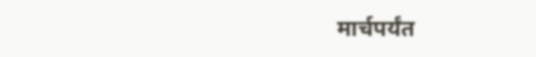मार्चपर्यंत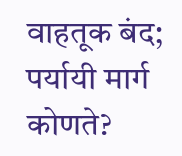वाहतूक बंद; पर्यायी मार्ग कोणते?